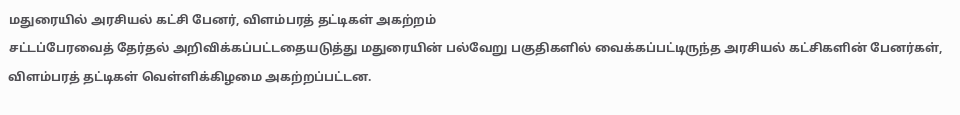மதுரையில் அரசியல் கட்சி பேனர், விளம்பரத் தட்டிகள் அகற்றம்
சட்டப்பேரவைத் தேர்தல் அறிவிக்கப்பட்டதையடுத்து மதுரையின் பல்வேறு பகுதிகளில் வைக்கப்பட்டிருந்த அரசியல் கட்சிகளின் பேனர்கள், விளம்பரத் தட்டிகள் வெள்ளிக்கிழமை அகற்றப்பட்டன.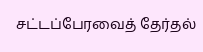சட்டப்பேரவைத் தேர்தல்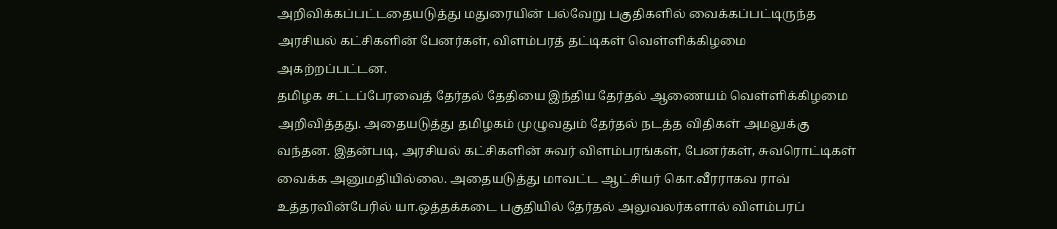அறிவிக்கப்பட்டதையடுத்து மதுரையின் பல்வேறு பகுதிகளில் வைக்கப்பட்டிருந்த அரசியல் கட்சிகளின் பேனர்கள், விளம்பரத் தட்டிகள் வெள்ளிக்கிழமை அகற்றப்பட்டன.
தமிழக சட்டப்பேரவைத் தேர்தல் தேதியை இந்திய தேர்தல் ஆணையம் வெள்ளிக்கிழமை அறிவித்தது. அதையடுத்து தமிழகம் முழுவதும் தேர்தல் நடத்த விதிகள் அமலுக்கு வந்தன. இதன்படி, அரசியல் கட்சிகளின் சுவர் விளம்பரங்கள், பேனர்கள், சுவரொட்டிகள் வைக்க அனுமதியில்லை. அதையடுத்து மாவட்ட ஆட்சியர் கொ.வீரராகவ ராவ் உத்தரவின்பேரில் யா.ஒத்தக்கடை பகுதியில் தேர்தல் அலுவலர்களால் விளம்பரப்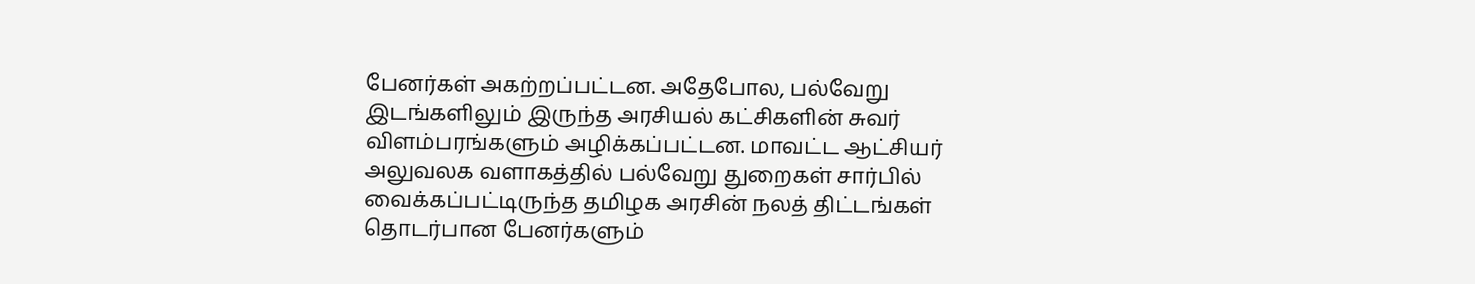பேனர்கள் அகற்றப்பட்டன. அதேபோல, பல்வேறு இடங்களிலும் இருந்த அரசியல் கட்சிகளின் சுவர் விளம்பரங்களும் அழிக்கப்பட்டன. மாவட்ட ஆட்சியர் அலுவலக வளாகத்தில் பல்வேறு துறைகள் சார்பில் வைக்கப்பட்டிருந்த தமிழக அரசின் நலத் திட்டங்கள் தொடர்பான பேனர்களும்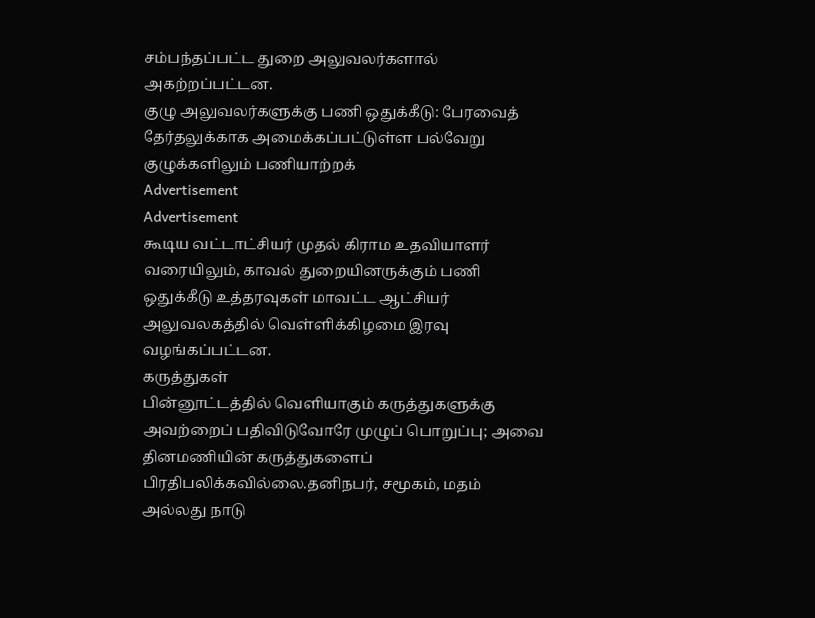சம்பந்தப்பட்ட துறை அலுவலர்களால் அகற்றப்பட்டன.
குழு அலுவலர்களுக்கு பணி ஒதுக்கீடு: பேரவைத் தேர்தலுக்காக அமைக்கப்பட்டுள்ள பல்வேறு குழுக்களிலும் பணியாற்றக்
Advertisement
Advertisement
கூடிய வட்டாட்சியர் முதல் கிராம உதவியாளர் வரையிலும், காவல் துறையினருக்கும் பணி ஒதுக்கீடு உத்தரவுகள் மாவட்ட ஆட்சியர் அலுவலகத்தில் வெள்ளிக்கிழமை இரவு வழங்கப்பட்டன.
கருத்துகள்
பின்னூட்டத்தில் வெளியாகும் கருத்துகளுக்கு அவற்றைப் பதிவிடுவோரே முழுப் பொறுப்பு; அவை தினமணியின் கருத்துகளைப் பிரதிபலிக்கவில்லை.தனிநபர், சமூகம், மதம் அல்லது நாடு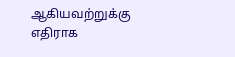ஆகியவற்றுக்கு எதிராக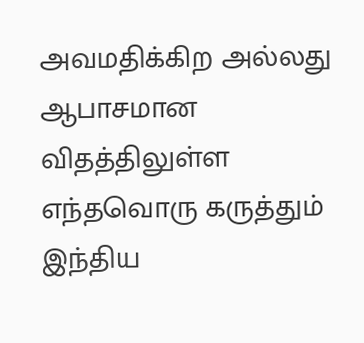அவமதிக்கிற அல்லது ஆபாசமான விதத்திலுள்ள எந்தவொரு கருத்தும் இந்திய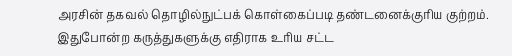அரசின் தகவல் தொழில்நுட்பக் கொள்கைப்படி தண்டனைக்குரிய குற்றம். இதுபோன்ற கருத்துகளுக்கு எதிராக உரிய சட்ட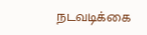நடவடிக்கை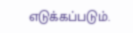எடுக்கப்படும்.